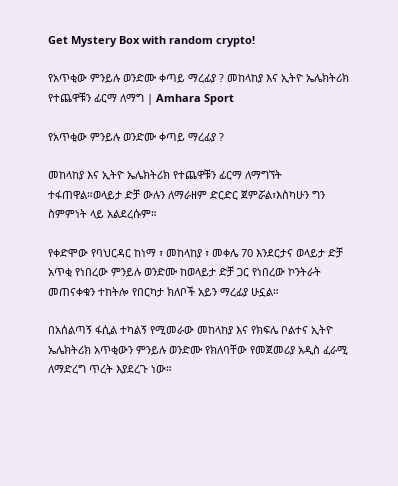Get Mystery Box with random crypto!

የአጥቂው ምንይሉ ወንድሙ ቀጣይ ማረፊያ ? መከላከያ እና ኢትዮ ኤሌክትሪክ የተጨዋቹን ፊርማ ለማግ | Amhara Sport

የአጥቂው ምንይሉ ወንድሙ ቀጣይ ማረፊያ ?

መከላከያ እና ኢትዮ ኤሌክትሪክ የተጨዋቹን ፊርማ ለማግኘት ተፋጠዋል።ወላይታ ድቻ ውሉን ለማራዘም ድርድር ጀምሯል፣እስካሁን ግን ስምምነት ላይ አልደረሱም።

የቀድሞው የባህርዳር ከነማ ፣ መከላከያ ፣ መቀሌ 70 እንደርታና ወላይታ ድቻ አጥቂ የነበረው ምንይሉ ወንድሙ ከወላይታ ድቻ ጋር የነበረው ኮንትራት መጠናቀቁን ተከትሎ የበርካታ ክለቦች አይን ማረፊያ ሁኗል።

በአሰልጣኝ ፋሲል ተካልኝ የሚመራው መከላከያ እና የክፍሌ ቦልተና ኢትዮ ኤሌክትሪክ አጥቂውን ምንይሉ ወንድሙ የክለባቸው የመጀመሪያ አዲስ ፈራሚ ለማድረግ ጥረት እያደረጉ ነው።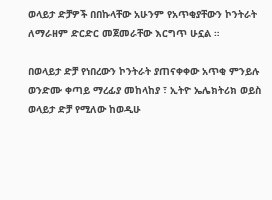ወላይታ ድቻዎች በበኩላቸው አሁንም የአጥቂያቸውን ኮንትራት ለማራዘም ድርድር መጀመራቸው እርግጥ ሁኗል ።

በወላይታ ድቻ የነበረውን ኮንትራት ያጠናቀቀው አጥቂ ምንይሉ ወንድሙ ቀጣይ ማረፊያ መከላከያ ፣ ኢትዮ ኤሌክትሪክ ወይስ ወላይታ ድቻ የሚለው ከወዲሁ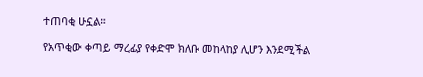ተጠባቂ ሁኗል።

የአጥቂው ቀጣይ ማረፊያ የቀድሞ ክለቡ መከላከያ ሊሆን እንደሚችል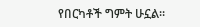የበርካቶች ግምት ሁኗል።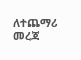ለተጨማሪ መረጃ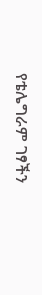የቴሌግራም ገፃችን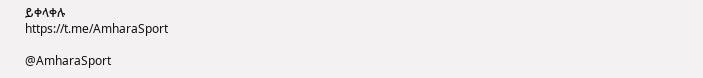ይቀላቀሉ
https://t.me/AmharaSport

@AmharaSport